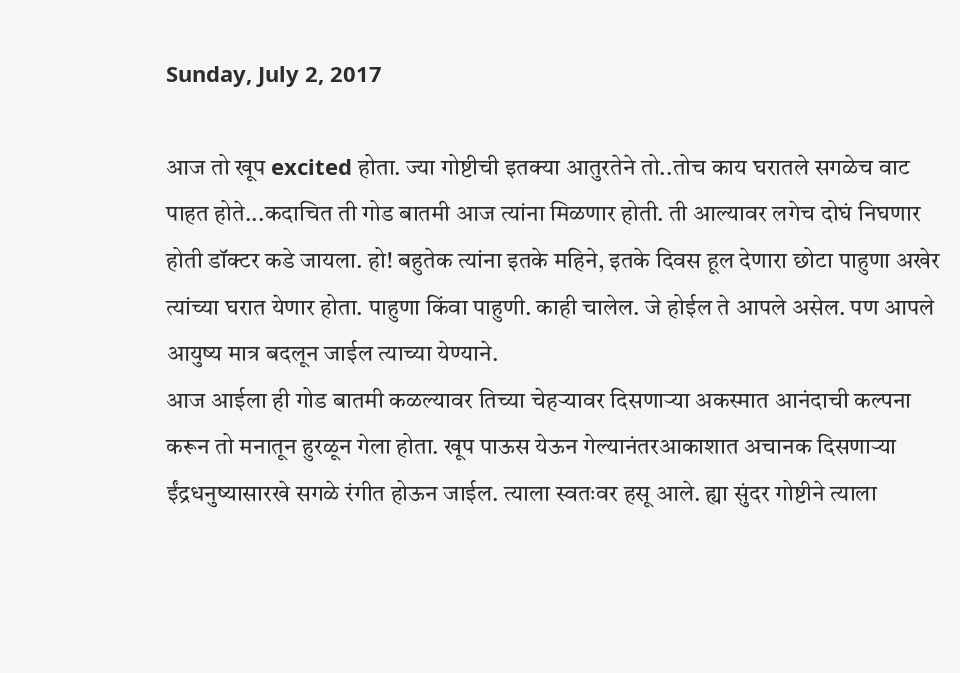Sunday, July 2, 2017

आज तो खूप excited होता. ज्या गोष्टीची इतक्या आतुरतेने तो..तोच काय घरातले सगळेच वाट पाहत होते...कदाचित ती गोड बातमी आज त्यांना मिळणार होती. ती आल्यावर लगेच दोघं निघणार होती डॉक्टर कडे जायला. हो! बहुतेक त्यांना इतके महिने, इतके दिवस हूल देणारा छोटा पाहुणा अखेर त्यांच्या घरात येणार होता. पाहुणा किंवा पाहुणी. काही चालेल. जे होईल ते आपले असेल. पण आपले आयुष्य मात्र बदलून जाईल त्याच्या येण्याने.
आज आईला ही गोड बातमी कळल्यावर तिच्या चेहऱ्यावर दिसणाऱ्या अकस्मात आनंदाची कल्पना करून तो मनातून हुरळून गेला होता. खूप पाऊस येऊन गेल्यानंतरआकाशात अचानक दिसणाऱ्या ईंद्रधनुष्यासारखे सगळे रंगीत होऊन जाईल. त्याला स्वतःवर हसू आले. ह्या सुंदर गोष्टीने त्याला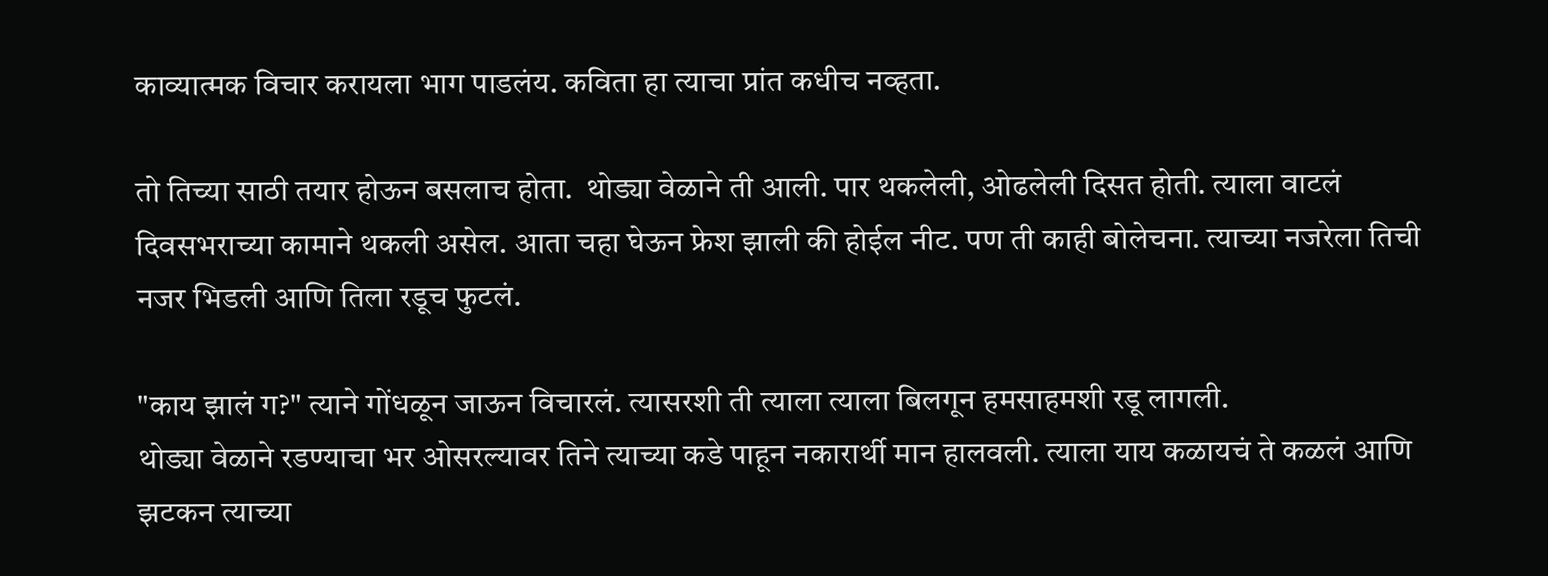काव्यात्मक विचार करायला भाग पाडलंय. कविता हा त्याचा प्रांत कधीच नव्हता.

तो तिच्या साठी तयार होऊन बसलाच होता.  थोड्या वेळाने ती आली. पार थकलेली, ओढलेली दिसत होती. त्याला वाटलं दिवसभराच्या कामाने थकली असेल. आता चहा घेऊन फ्रेश झाली की होईल नीट. पण ती काही बोलेचना. त्याच्या नजरेला तिची नजर भिडली आणि तिला रडूच फुटलं.

"काय झालं ग?" त्याने गोंधळून जाऊन विचारलं. त्यासरशी ती त्याला त्याला बिलगून हमसाहमशी रडू लागली.
थोड्या वेळाने रडण्याचा भर ओसरल्यावर तिने त्याच्या कडे पाहून नकारार्थी मान हालवली. त्याला याय कळायचं ते कळलं आणि झटकन त्याच्या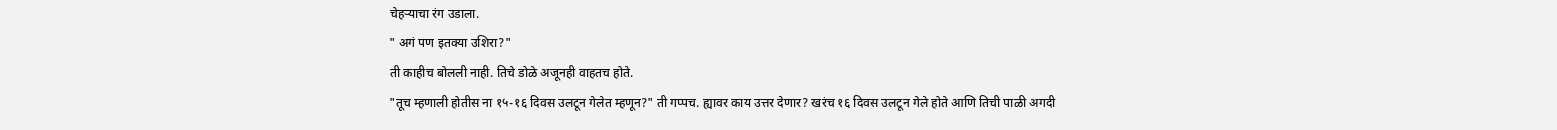चेहऱ्याचा रंग उडाला.
" अगं पण इतक्या उशिरा?"
ती काहीच बोलली नाही. तिचे डोळे अजूनही वाहतच होते.
"तूच म्हणाली होतीस ना १५-१६ दिवस उलटून गेलेत म्हणून?" ती गप्पच. ह्यावर काय उत्तर देणार? खरंच १६ दिवस उलटून गेले होते आणि तिची पाळी अगदी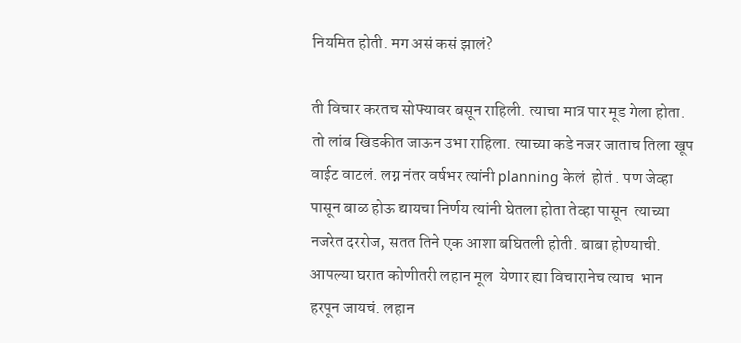नियमित होती. मग असं कसं झालं?

ती विचार करतच सोफ्यावर बसून राहिली. त्याचा मात्र पार मूड गेला होता. तो लांब खिडकीत जाऊन उभा राहिला. त्याच्या कडे नजर जाताच तिला खूप वाईट वाटलं. लग्न नंतर वर्षभर त्यांनी planning केलं  होतं . पण जेव्हा पासून बाळ होऊ द्यायचा निर्णय त्यांनी घेतला होता तेव्हा पासून  त्याच्या नजरेत दररोज, सतत तिने एक आशा बघितली होती. बाबा होण्याची. आपल्या घरात कोणीतरी लहान मूल  येणार ह्या विचारानेच त्याच  भान हरपून जायचं. लहान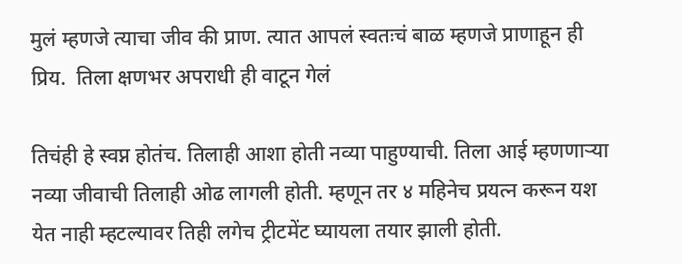मुलं म्हणजे त्याचा जीव की प्राण. त्यात आपलं स्वतःचं बाळ म्हणजे प्राणाहून ही प्रिय.  तिला क्षणभर अपराधी ही वाटून गेलं

तिचंही हे स्वप्न होतंच. तिलाही आशा होती नव्या पाहुण्याची. तिला आई म्हणणाऱ्या नव्या जीवाची तिलाही ओढ लागली होती. म्हणून तर ४ महिनेच प्रयत्न करून यश येत नाही म्हटल्यावर तिही लगेच ट्रीटमेंट घ्यायला तयार झाली होती.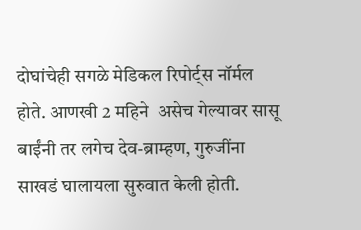दोघांचेही सगळे मेडिकल रिपोर्ट्स नॉर्मल होते. आणखी 2 महिने  असेच गेल्यावर सासू बाईंनी तर लगेच देव-ब्राम्हण, गुरुजींना साखडं घालायला सुरुवात केली होती.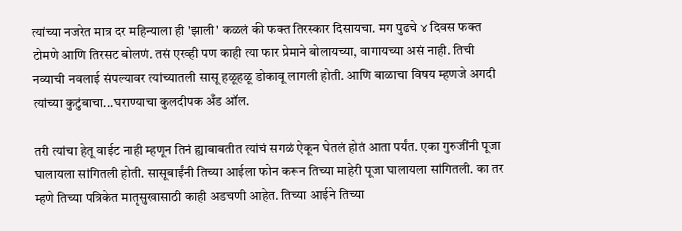त्यांच्या नजरेत मात्र दर महिन्याला ही 'झाली' कळलं की फक्त तिरस्कार दिसायचा. मग पुढचे ४ दिवस फक्त टोमणे आणि तिरसट बोलणं. तसं एरव्ही पण काही त्या फार प्रेमाने बोलायच्या, वागायच्या असं नाही. तिची नव्याची नवलाई संपल्यावर त्यांच्यातली सासू हळूहळू डोकावू लागली होती. आणि बाळाचा विषय म्हणजे अगदी त्यांच्या कुटुंबाचा...घराण्याचा कुलदीपक अँड ऑल.

तरी त्यांचा हेतू वाईट नाही म्हणून तिनं ह्याबाबतीत त्यांचं सगळं ऐकून घेतलं होतं आता पर्यंत. एका गुरुजींनी पूजा घालायला सांगितली होती. सासूबाईंनी तिच्या आईला फोन करून तिच्या माहेरी पूजा घालायला सांगितली. का तर म्हणे तिच्या पत्रिकेत मातृसुखासाठी काही अडचणी आहेत. तिच्या आईने तिच्या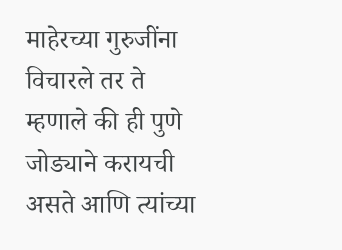माहेरच्या गुरुजींना विचारले तर ते  म्हणाले की ही पुणे जोड्याने करायची असते आणि त्यांच्या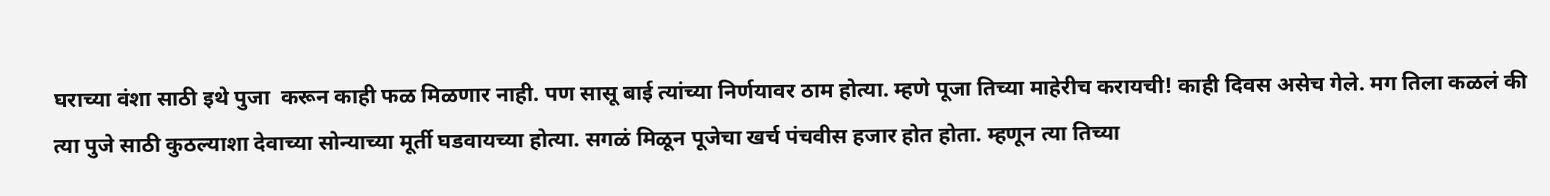घराच्या वंशा साठी इथे पुजा  करून काही फळ मिळणार नाही. पण सासू बाई त्यांच्या निर्णयावर ठाम होत्या. म्हणे पूजा तिच्या माहेरीच करायची! काही दिवस असेच गेले. मग तिला कळलं की  त्या पुजे साठी कुठल्याशा देवाच्या सोन्याच्या मूर्ती घडवायच्या होत्या. सगळं मिळून पूजेचा खर्च पंचवीस हजार होत होता. म्हणून त्या तिच्या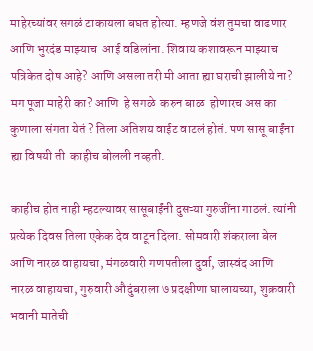माहेरच्यांवर सगळं टाकायला बघत होत्या. म्हणजे वंश तुमचा वाढणार आणि भुरदंड माझ्याच  आई वडिलांना. शिवाय कशावरून माझ्याच पत्रिकेत दोष आहे? आणि असला तरी मी आता ह्या घराची झालीये ना? मग पूजा माहेरी का? आणि  हे सगळे  करुन बाळ  होणारच अस का कुणाला संगता येतं ? तिला अतिशय वाईट वाटलं होतं. पण सासू बाईंना ह्या विषयी ती  काहीच बोलली नव्हती.

काहीच होत नाही म्हटल्यावर सासूबाईंनी दुसऱ्या गुरुजींना गाठलं. त्यांनी प्रत्येक दिवस तिला एकेक देव वाटून दिला. सोमवारी शंकराला बेल आणि नारळ वाहायचा, मंगळवारी गणपतीला दुर्वा, जास्वंद आणि नारळ वाहायचा, गुरुवारी औदुंबराला ७ प्रदक्षीणा घालायच्या, शुक्रवारी भवानी मातेची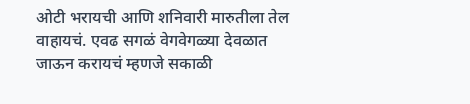ओटी भरायची आणि शनिवारी मारुतीला तेल वाहायचं. एवढ सगळं वेगवेगळ्या देवळात जाऊन करायचं म्हणजे सकाळी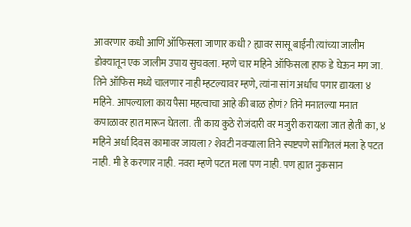आवरणार कधी आणि ऑफिसला जाणार कधी? ह्यावर सासू बाईंनी त्यांच्या जालीम डोक्यातून एक जालीम उपाय सुचवला. म्हणे चार महिने ऑफिसला हाफ डे घेऊन मग जा. तिने ऑफिस मध्ये चालणार नाही म्हटल्यावर म्हणे, त्यांना सांग अर्धाच पगार द्यायला ४ महिने. आपल्याला काय पैसा महत्वाचा आहे की बाळ होणं? तिने मनातल्या मनात कपाळावर हात मारून घेतला. ती काय कुठे रोजंदारी वर मजुरी करायला जात होती का, ४ महिने अर्धा दिवस कामावर जायला? शेवटी नवऱ्याला तिने स्पष्टपणे सांगितलं मला हे पटत नाही. मी हे करणार नाही. नवरा म्हणे पटत मला पण नाही. पण ह्यात नुकसान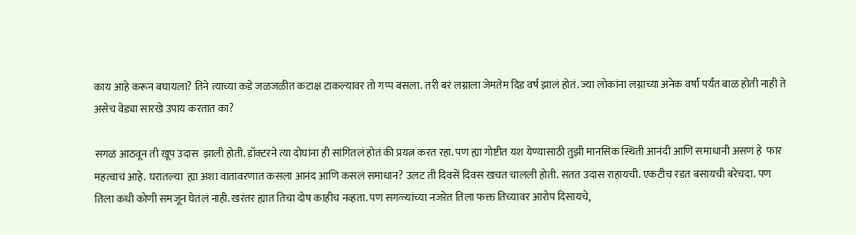काय आहे करून बघायला? तिने त्याच्या कडे जळजळीत कटाक्ष टाकल्यावर तो गप्प बसला. तरी बरं लग्नाला जेमतेम दिड वर्ष झालं होतं. ज्या लोकांना लग्नाच्या अनेक वर्षां पर्यंत बाळ होती नाही ते असेच वेड्या सारखे उपाय करतात का?

सगळं आठवून ती खूप उदास  झाली होती. डॉक्टरने त्या दोघांना ही सांगितलं होतं की प्रयत्न करत रहा. पण ह्या गोष्टीत यश येण्यासाठी तुझी मानसिक स्थिती आनंदी आणि समाधानी असणं हे  फार महत्वाचं आहे. घरातल्या  ह्या अशा वातावरणात कसला आनंद आणि कसलं समाधान? उलट ती दिवसें दिवस खचत चालली होती. सतत उदास राहायची. एकटीच रडत बसायची बरेचदा. पण तिला कधी कोणी समजून घेतलं नाही. खरंतर ह्यात तिचा दोष काहीच नव्हता. पण सगळ्यांच्या नजरेत तिला फक्त तिच्यावर आरोप दिसायचे,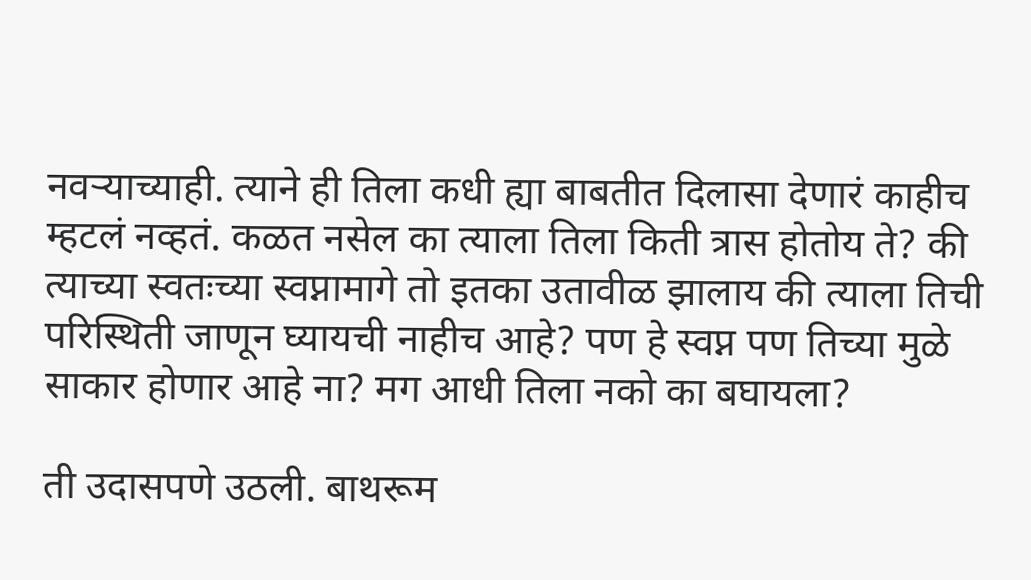नवऱ्याच्याही. त्याने ही तिला कधी ह्या बाबतीत दिलासा देणारं काहीच म्हटलं नव्हतं. कळत नसेल का त्याला तिला किती त्रास होतोय ते? की त्याच्या स्वतःच्या स्वप्नामागे तो इतका उतावीळ झालाय की त्याला तिची परिस्थिती जाणून घ्यायची नाहीच आहे? पण हे स्वप्न पण तिच्या मुळे साकार होणार आहे ना? मग आधी तिला नको का बघायला?

ती उदासपणे उठली. बाथरूम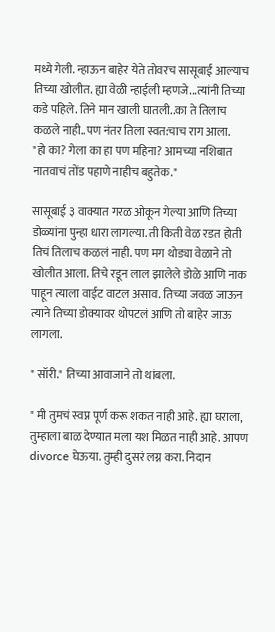मध्ये गेली. न्हाऊन बाहेर येते तोवरच सासूबाई आल्याच तिच्या खोलीत. ह्या वेळी न्हाईली म्हणजे...त्यांनी तिच्या कडे पहिले. तिने मान खाली घातली..का ते तिलाच कळले नाही..पण नंतर तिला स्वत:चाच राग आला.
"हो का? गेला का हा पण महिना? आमच्या नशिबात नातवाचं तोंड पहाणे नाहीच बहुतेक."

सासूबाई ३ वाक्यात गरळ ओकून गेल्या आणि तिच्या डोळ्यांना पुन्हा धारा लागल्या. ती किती वेळ रडत होती तिचं तिलाच कळलं नाही. पण मग थोड्या वेळाने तो खोलीत आला. तिचे रडून लाल झालेले डोळे आणि नाक पाहून त्याला वाईट वाटल असाव. तिच्या जवळ जाऊन त्याने तिच्या डोक्यावर थोपटलं आणि तो बाहेर जाऊ लागला.

" सॉरी." तिच्या आवाजाने तो थांबला.

" मी तुमचं स्वप्न पूर्ण करू शकत नाही आहे. ह्या घराला, तुम्हाला बाळ देण्यात मला यश मिळत नाही आहे. आपण divorce घेऊया. तुम्ही दुसरं लग्न करा. निदान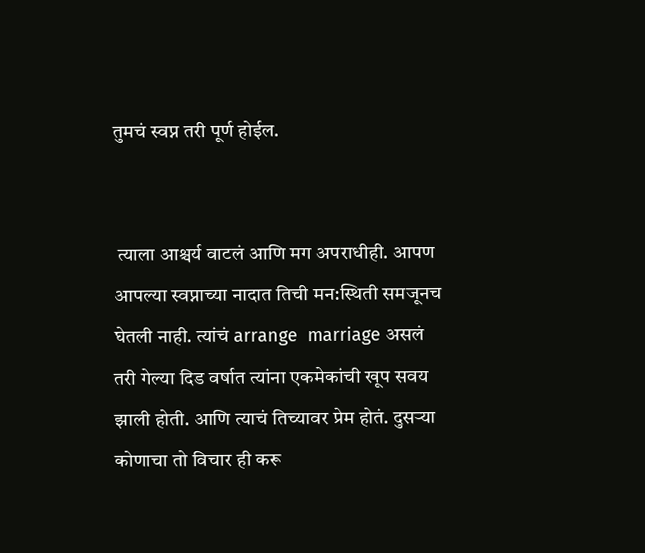तुमचं स्वप्न तरी पूर्ण होईल.


 त्याला आश्चर्य वाटलं आणि मग अपराधीही. आपण आपल्या स्वप्नाच्या नादात तिची मन:स्थिती समजूनच घेतली नाही. त्यांचं arrange  marriage असलं तरी गेल्या दिड वर्षात त्यांना एकमेकांची खूप सवय झाली होती. आणि त्याचं तिच्यावर प्रेम होतं. दुसऱ्या कोणाचा तो विचार ही करू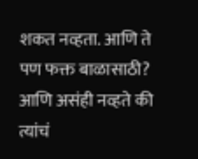शकत नव्हता. आणि ते पण फक्त बाळासाठी? आणि असंही नव्हते की त्यांचं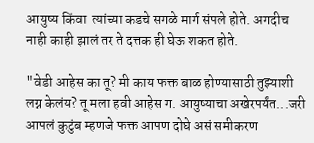आयुष्य किंवा  त्यांच्या कडचे सगळे मार्ग संपले होते. अगदीच नाही काही झालं तर ते दत्तक ही घेऊ शकत होते.

"वेडी आहेस का तू? मी काय फक्त बाळ होण्यासाठी तुझ्याशी लग्न केलंय? तू मला हवी आहेस ग. आयुष्याचा अखेरपर्यंत...जरी आपलं कुटुंब म्हणजे फक्त आपण दोघे असं समीकरण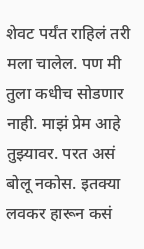शेवट पर्यंत राहिलं तरी मला चालेल. पण मी तुला कधीच सोडणार नाही. माझं प्रेम आहे तुझ्यावर. परत असं बोलू नकोस. इतक्या लवकर हारून कसं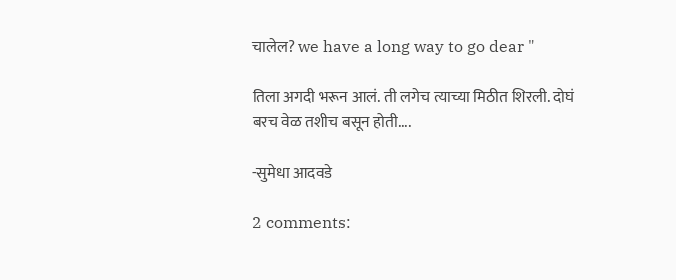चालेल? we have a long way to go dear "

तिला अगदी भरून आलं. ती लगेच त्याच्या मिठीत शिरली. दोघं बरच वेळ तशीच बसून होती....

-सुमेधा आदवडे

2 comments: